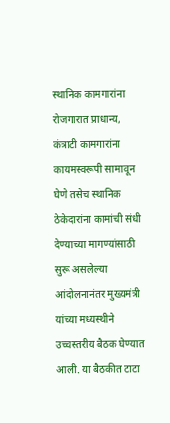स्थानिक कामगारांना रोजगारात प्राधान्य, कंत्राटी कामगारांना कायमस्वरूपी सामावून घेणे तसेच स्थानिक ठेकेदारांना कामांची संधी देण्याच्या मागण्यांसाठी सुरू असलेल्या आंदोलनानंतर मुख्यमंत्री यांच्या मध्यस्थीने उच्चस्तरीय बैठक घेण्यात आली. या बैठकीत टाटा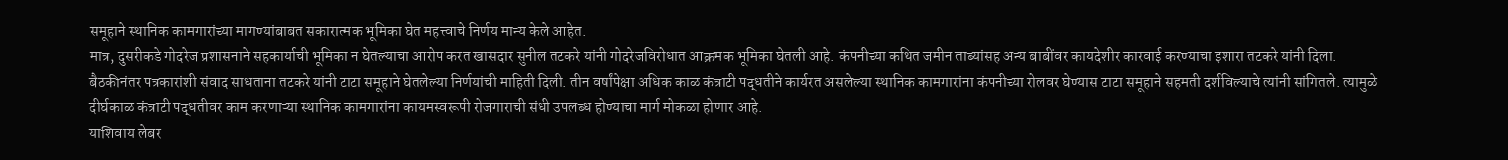समूहाने स्थानिक कामगारांच्या मागण्यांबाबत सकारात्मक भूमिका घेत महत्त्वाचे निर्णय मान्य केले आहेत.
मात्र, दुसरीकडे गोदरेज प्रशासनाने सहकार्याची भूमिका न घेतल्याचा आरोप करत खासदार सुनील तटकरे यांनी गोदरेजविरोधात आक्रमक भूमिका घेतली आहे. कंपनीच्या कथित जमीन ताब्यांसह अन्य बाबींवर कायदेशीर कारवाई करण्याचा इशारा तटकरे यांनी दिला.
बैठकीनंतर पत्रकारांशी संवाद साधताना तटकरे यांनी टाटा समूहाने घेतलेल्या निर्णयांची माहिती दिली. तीन वर्षांपेक्षा अधिक काळ कंत्राटी पद्धतीने कार्यरत असलेल्या स्थानिक कामगारांना कंपनीच्या रोलवर घेण्यास टाटा समूहाने सहमती दर्शविल्याचे त्यांनी सांगितले. त्यामुळे दीर्घकाळ कंत्राटी पद्धतीवर काम करणाऱ्या स्थानिक कामगारांना कायमस्वरूपी रोजगाराची संधी उपलब्ध होण्याचा मार्ग मोकळा होणार आहे.
याशिवाय लेबर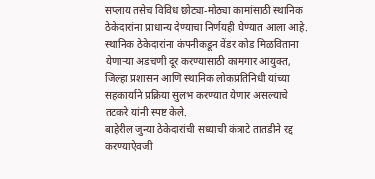सप्लाय तसेच विविध छोट्या-मोठ्या कामांसाठी स्थानिक ठेकेदारांना प्राधान्य देण्याचा निर्णयही घेण्यात आला आहे. स्थानिक ठेकेदारांना कंपनीकडून वेंडर कोड मिळविताना येणाऱ्या अडचणी दूर करण्यासाठी कामगार आयुक्त, जिल्हा प्रशासन आणि स्थानिक लोकप्रतिनिधी यांच्या सहकार्याने प्रक्रिया सुलभ करण्यात येणार असल्याचे तटकरे यांनी स्पष्ट केले.
बाहेरील जुन्या ठेकेदारांची सध्याची कंत्राटे तातडीने रद्द करण्याऐवजी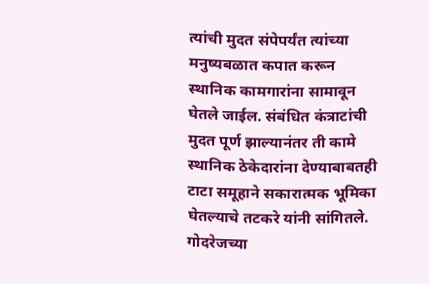त्यांची मुदत संपेपर्यंत त्यांच्या मनुष्यबळात कपात करून स्थानिक कामगारांना सामावून घेतले जाईल. संबंधित कंत्राटांची मुदत पूर्ण झाल्यानंतर ती कामे स्थानिक ठेकेदारांना देण्याबाबतही टाटा समूहाने सकारात्मक भूमिका घेतल्याचे तटकरे यांनी सांगितले.
गोदरेजच्या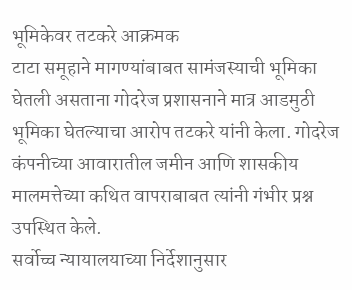भूमिकेवर तटकरे आक्रमक
टाटा समूहाने मागण्यांबाबत सामंजस्याची भूमिका घेतली असताना गोदरेज प्रशासनाने मात्र आडमुठी भूमिका घेतल्याचा आरोप तटकरे यांनी केला. गोदरेज कंपनीच्या आवारातील जमीन आणि शासकीय मालमत्तेच्या कथित वापराबाबत त्यांनी गंभीर प्रश्न उपस्थित केले.
सर्वोच्च न्यायालयाच्या निर्देशानुसार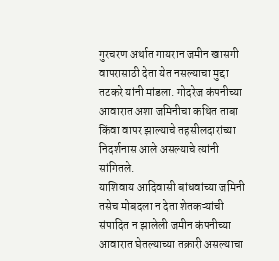गुरचरण अर्थात गायरान जमीन खासगी वापरासाठी देता येत नसल्याचा मुद्दा तटकरे यांनी मांडला. गोदरेज कंपनीच्या आवारात अशा जमिनीचा कथित ताबा किंवा वापर झाल्याचे तहसीलदारांच्या निदर्शनास आले असल्याचे त्यांनी सांगितले.
याशिवाय आदिवासी बांधवांच्या जमिनी तसेच मोबदला न देता शेतकऱ्यांची संपादित न झालेली जमीन कंपनीच्या आवारात घेतल्याच्या तक्रारी असल्याचा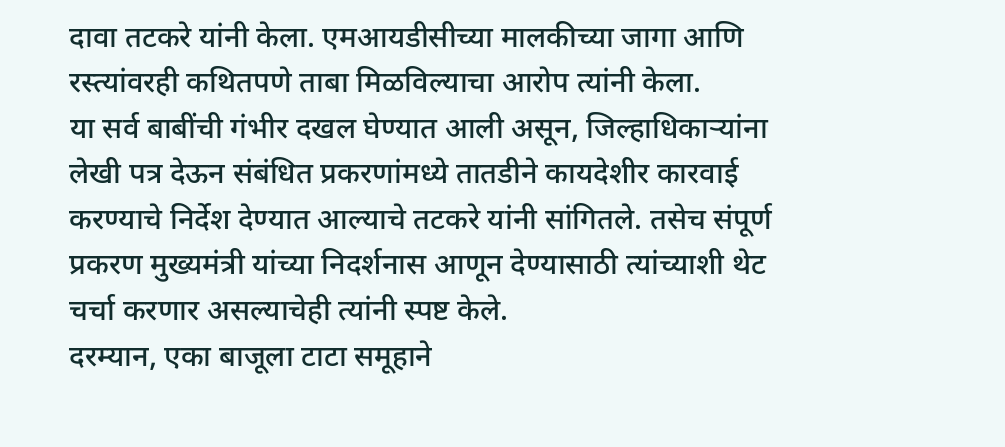दावा तटकरे यांनी केला. एमआयडीसीच्या मालकीच्या जागा आणि रस्त्यांवरही कथितपणे ताबा मिळविल्याचा आरोप त्यांनी केला.
या सर्व बाबींची गंभीर दखल घेण्यात आली असून, जिल्हाधिकाऱ्यांना लेखी पत्र देऊन संबंधित प्रकरणांमध्ये तातडीने कायदेशीर कारवाई करण्याचे निर्देश देण्यात आल्याचे तटकरे यांनी सांगितले. तसेच संपूर्ण प्रकरण मुख्यमंत्री यांच्या निदर्शनास आणून देण्यासाठी त्यांच्याशी थेट चर्चा करणार असल्याचेही त्यांनी स्पष्ट केले.
दरम्यान, एका बाजूला टाटा समूहाने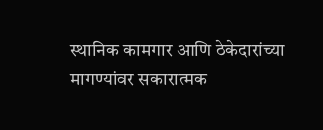स्थानिक कामगार आणि ठेकेदारांच्या मागण्यांवर सकारात्मक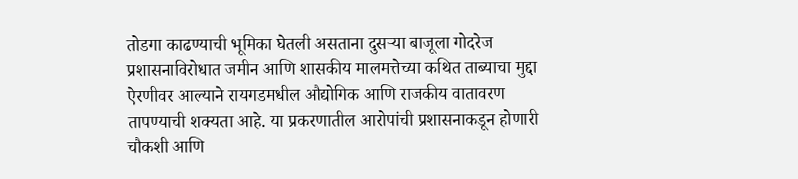तोडगा काढण्याची भूमिका घेतली असताना दुसऱ्या बाजूला गोदरेज प्रशासनाविरोधात जमीन आणि शासकीय मालमत्तेच्या कथित ताब्याचा मुद्दा ऐरणीवर आल्याने रायगडमधील औद्योगिक आणि राजकीय वातावरण तापण्याची शक्यता आहे. या प्रकरणातील आरोपांची प्रशासनाकडून होणारी चौकशी आणि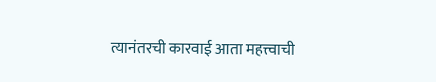त्यानंतरची कारवाई आता महत्त्वाची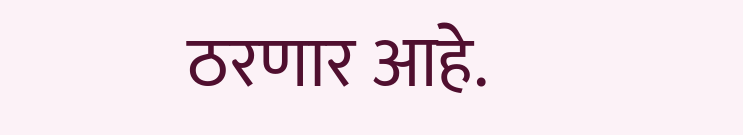ठरणार आहे.